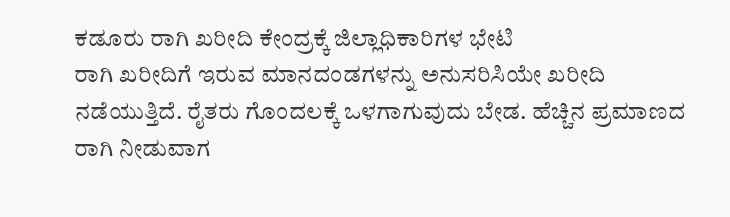ಕಡೂರು ರಾಗಿ ಖರೀದಿ ಕೇಂದ್ರಕ್ಕೆ ಜಿಲ್ಲಾಧಿಕಾರಿಗಳ ಭೇಟಿ
ರಾಗಿ ಖರೀದಿಗೆ ಇರುವ ಮಾನದಂಡಗಳನ್ನು ಅನುಸರಿಸಿಯೇ ಖರೀದಿ ನಡೆಯುತ್ತಿದೆ. ರೈತರು ಗೊಂದಲಕ್ಕೆ ಒಳಗಾಗುವುದು ಬೇಡ. ಹೆಚ್ಚಿನ ಪ್ರಮಾಣದ ರಾಗಿ ನೀಡುವಾಗ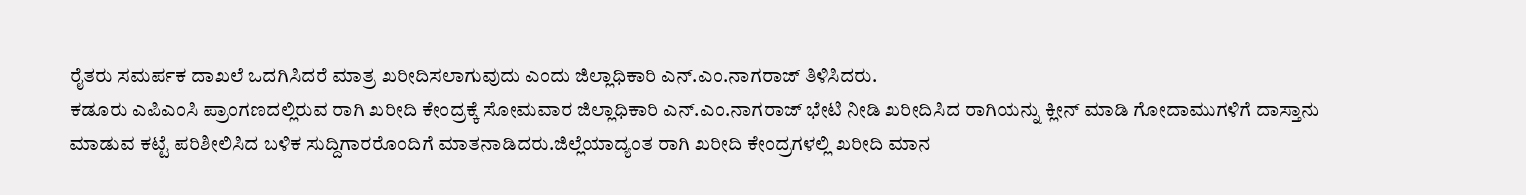ರೈತರು ಸಮರ್ಪಕ ದಾಖಲೆ ಒದಗಿಸಿದರೆ ಮಾತ್ರ ಖರೀದಿಸಲಾಗುವುದು ಎಂದು ಜಿಲ್ಲಾಧಿಕಾರಿ ಎನ್.ಎಂ.ನಾಗರಾಜ್ ತಿಳಿಸಿದರು.
ಕಡೂರು ಎಪಿಎಂಸಿ ಪ್ರಾಂಗಣದಲ್ಲಿರುವ ರಾಗಿ ಖರೀದಿ ಕೇಂದ್ರಕ್ಕೆ ಸೋಮವಾರ ಜಿಲ್ಲಾಧಿಕಾರಿ ಎನ್.ಎಂ.ನಾಗರಾಜ್ ಭೇಟಿ ನೀಡಿ ಖರೀದಿಸಿದ ರಾಗಿಯನ್ನು ಕ್ಲೀನ್ ಮಾಡಿ ಗೋದಾಮುಗಳಿಗೆ ದಾಸ್ತಾನು ಮಾಡುವ ಕಟ್ಟೆ ಪರಿಶೀಲಿಸಿದ ಬಳಿಕ ಸುದ್ದಿಗಾರರೊಂದಿಗೆ ಮಾತನಾಡಿದರು.ಜಿಲ್ಲೆಯಾದ್ಯಂತ ರಾಗಿ ಖರೀದಿ ಕೇಂದ್ರಗಳಲ್ಲಿ ಖರೀದಿ ಮಾನ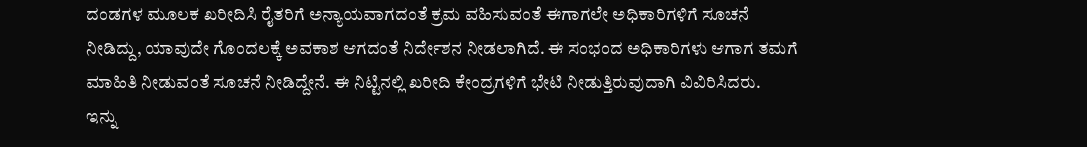ದಂಡಗಳ ಮೂಲಕ ಖರೀದಿಸಿ ರೈತರಿಗೆ ಅನ್ಯಾಯವಾಗದಂತೆ ಕ್ರಮ ವಹಿಸುವಂತೆ ಈಗಾಗಲೇ ಅಧಿಕಾರಿಗಳಿಗೆ ಸೂಚನೆ ನೀಡಿದ್ದು, ಯಾವುದೇ ಗೊಂದಲಕ್ಕೆ ಅವಕಾಶ ಆಗದಂತೆ ನಿರ್ದೇಶನ ನೀಡಲಾಗಿದೆ. ಈ ಸಂಭಂದ ಅಧಿಕಾರಿಗಳು ಆಗಾಗ ತಮಗೆ ಮಾಹಿತಿ ನೀಡುವಂತೆ ಸೂಚನೆ ನೀಡಿದ್ದೇನೆ. ಈ ನಿಟ್ಟಿನಲ್ಲಿ ಖರೀದಿ ಕೇಂದ್ರಗಳಿಗೆ ಭೇಟಿ ನೀಡುತ್ತಿರುವುದಾಗಿ ವಿವಿರಿಸಿದರು.
ಇನ್ನು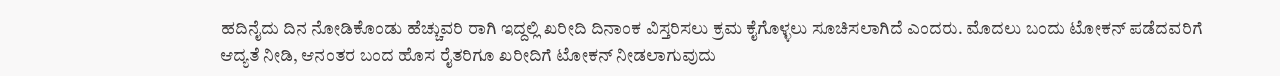ಹದಿನೈದು ದಿನ ನೋಡಿಕೊಂಡು ಹೆಚ್ಚುವರಿ ರಾಗಿ ಇದ್ದಲ್ಲಿ ಖರೀದಿ ದಿನಾಂಕ ವಿಸ್ತರಿಸಲು ಕ್ರಮ ಕೈಗೊಳ್ಳಲು ಸೂಚಿಸಲಾಗಿದೆ ಎಂದರು. ಮೊದಲು ಬಂದು ಟೋಕನ್ ಪಡೆದವರಿಗೆ ಆದ್ಯತೆ ನೀಡಿ, ಆನಂತರ ಬಂದ ಹೊಸ ರೈತರಿಗೂ ಖರೀದಿಗೆ ಟೋಕನ್ ನೀಡಲಾಗುವುದು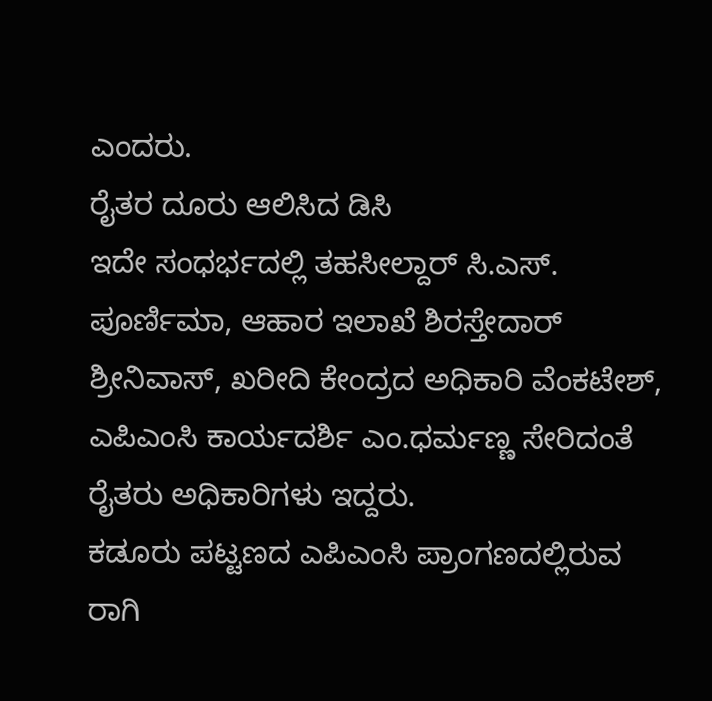ಎಂದರು.
ರೈತರ ದೂರು ಆಲಿಸಿದ ಡಿಸಿ
ಇದೇ ಸಂಧರ್ಭದಲ್ಲಿ ತಹಸೀಲ್ದಾರ್ ಸಿ.ಎಸ್. ಪೂರ್ಣಿಮಾ, ಆಹಾರ ಇಲಾಖೆ ಶಿರಸ್ತೇದಾರ್ ಶ್ರೀನಿವಾಸ್, ಖರೀದಿ ಕೇಂದ್ರದ ಅಧಿಕಾರಿ ವೆಂಕಟೇಶ್, ಎಪಿಎಂಸಿ ಕಾರ್ಯದರ್ಶಿ ಎಂ.ಧರ್ಮಣ್ಣ ಸೇರಿದಂತೆ ರೈತರು ಅಧಿಕಾರಿಗಳು ಇದ್ದರು.
ಕಡೂರು ಪಟ್ಟಣದ ಎಪಿಎಂಸಿ ಪ್ರಾಂಗಣದಲ್ಲಿರುವ ರಾಗಿ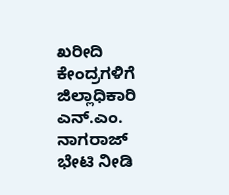ಖರೀದಿ ಕೇಂದ್ರಗಳಿಗೆ ಜಿಲ್ಲಾಧಿಕಾರಿ ಎನ್.ಎಂ. ನಾಗರಾಜ್ ಭೇಟಿ ನೀಡಿ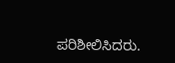ಪರಿಶೀಲಿಸಿದರು.